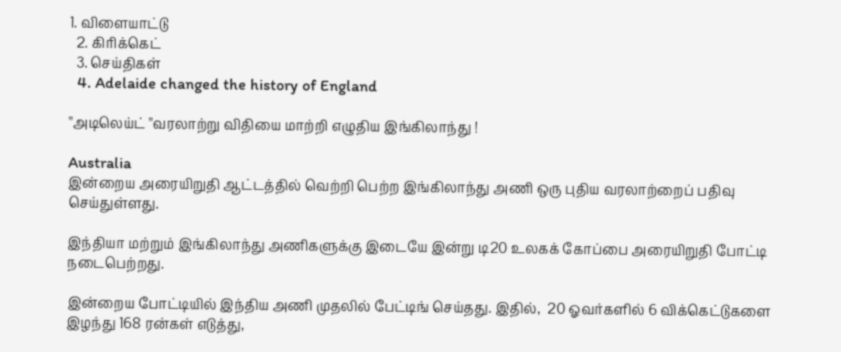1. விளையாட்டு
  2. கிரிக்கெட்
  3. செய்திகள்
  4. Adelaide changed the history of England

''அடிலெய்ட் ''வரலாற்று விதியை மாற்றி எழுதிய இங்கிலாந்து !

Australia
இன்றைய அரையிறுதி ஆட்டத்தில் வெற்றி பெற்ற இங்கிலாந்து அணி ஒரு புதிய வரலாற்றைப் பதிவு செய்துள்ளது.

இந்தியா மற்றும் இங்கிலாந்து அணிகளுக்கு இடையே இன்று டி20 உலகக் கோப்பை அரையிறுதி போட்டி நடைபெற்றது.

இன்றைய போட்டியில் இந்திய அணி முதலில் பேட்டிங் செய்தது. இதில்,  20 ஓவர்களில் 6 விக்கெட்டுகளை இழந்து 168 ரன்கள் எடுத்து,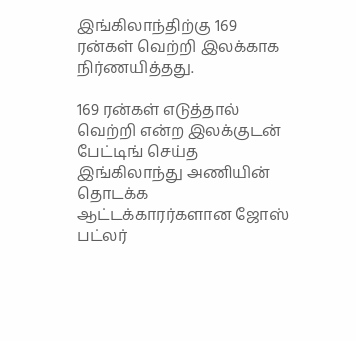இங்கிலாந்திற்கு 169 ரன்கள் வெற்றி இலக்காக நிர்ணயித்தது.

169 ரன்கள் எடுத்தால் வெற்றி என்ற இலக்குடன் பேட்டிங் செய்த இங்கிலாந்து அணியின் தொடக்க ஆட்டக்காரர்களான ஜோஸ் பட்லர்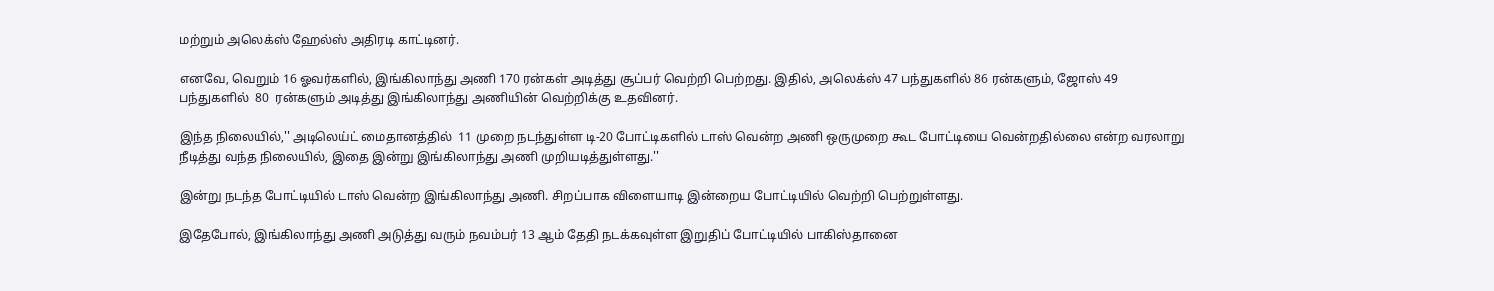மற்றும் அலெக்ஸ் ஹேல்ஸ் அதிரடி காட்டினர்.

எனவே, வெறும் 16 ஓவர்களில், இங்கிலாந்து அணி 170 ரன்கள் அடித்து சூப்பர் வெற்றி பெற்றது. இதில், அலெக்ஸ் 47 பந்துகளில் 86 ரன்களும், ஜோஸ் 49 பந்துகளில்  80  ரன்களும் அடித்து இங்கிலாந்து அணியின் வெற்றிக்கு உதவினர்.

இந்த நிலையில்,'' அடிலெய்ட் மைதானத்தில்  11 முறை நடந்துள்ள டி-20 போட்டிகளில் டாஸ் வென்ற அணி ஒருமுறை கூட போட்டியை வென்றதில்லை என்ற வரலாறு நீடித்து வந்த நிலையில், இதை இன்று இங்கிலாந்து அணி முறியடித்துள்ளது.''

இன்று நடந்த போட்டியில் டாஸ் வென்ற இங்கிலாந்து அணி. சிறப்பாக விளையாடி இன்றைய போட்டியில் வெற்றி பெற்றுள்ளது.

இதேபோல், இங்கிலாந்து அணி அடுத்து வரும் நவம்பர் 13 ஆம் தேதி நடக்கவுள்ள இறுதிப் போட்டியில் பாகிஸ்தானை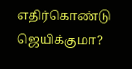எதிர்கொண்டு ஜெயிக்குமா?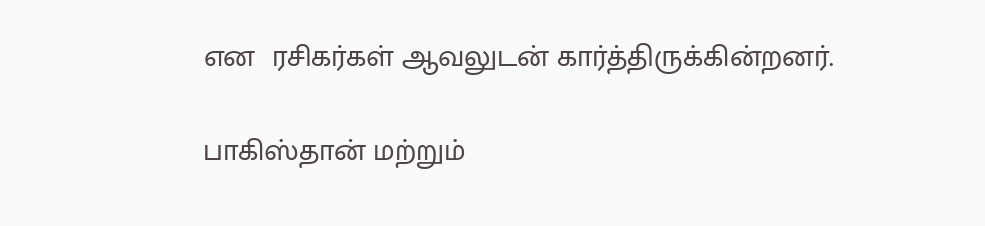என  ரசிகர்கள் ஆவலுடன் கார்த்திருக்கின்றனர்.

பாகிஸ்தான் மற்றும்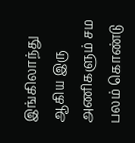இங்கிலாந்து ஆகிய இரு அணிகளும் சம பலம் கொண்டு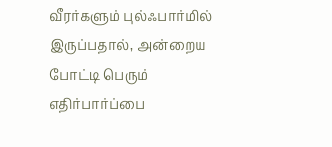வீரர்களும் புல்ஃபார்மில் இருப்பதால், அன்றைய போட்டி பெரும் எதிர்பார்ப்பை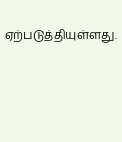ஏற்படுத்தியுள்ளது.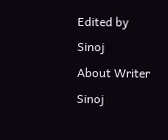Edited by Sinoj
About Writer
Sinoj